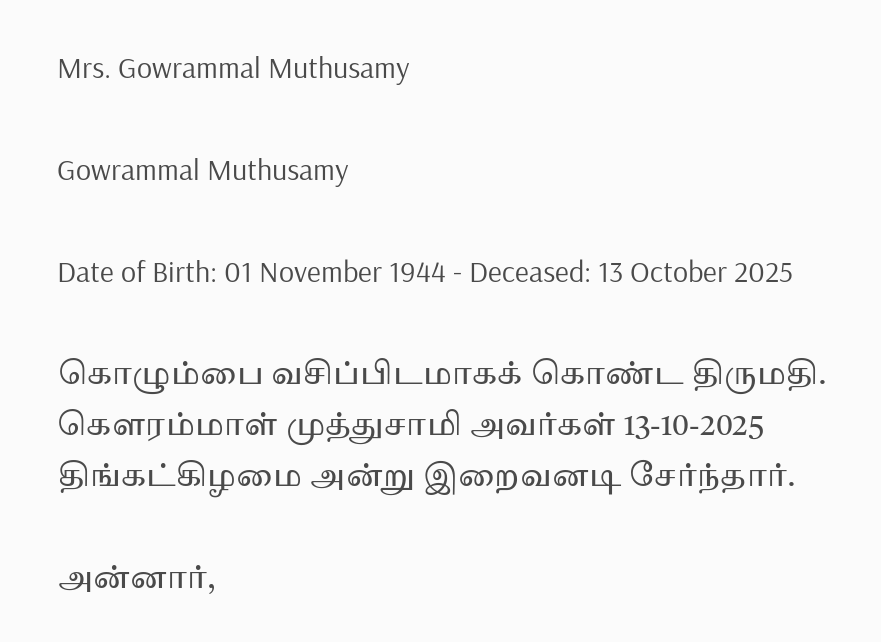Mrs. Gowrammal Muthusamy

Gowrammal Muthusamy

Date of Birth: 01 November 1944 - Deceased: 13 October 2025

கொழும்பை வசிப்பிடமாகக் கொண்ட திருமதி. கௌரம்மாள் முத்துசாமி அவர்கள் 13-10-2025 திங்கட்கிழமை அன்று இறைவனடி சேர்ந்தார்.

அன்னார்,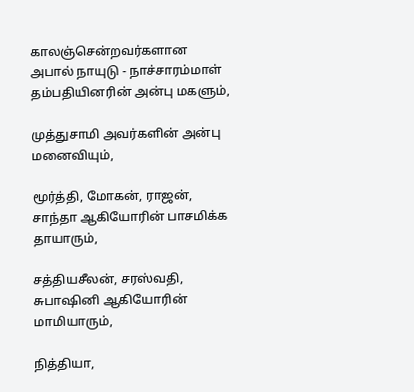காலஞ்சென்றவர்களான அபால் நாயுடு - நாச்சாரம்மாள் தம்பதியினரின் அன்பு மகளும்,

முத்துசாமி அவர்களின் அன்பு மனைவியும்,

மூர்த்தி, மோகன், ராஜன், சாந்தா ஆகியோரின் பாசமிக்க தாயாரும்,

சத்தியசீலன், சரஸ்வதி, சுபாஷினி ஆகியோரின் மாமியாரும்,

நித்தியா,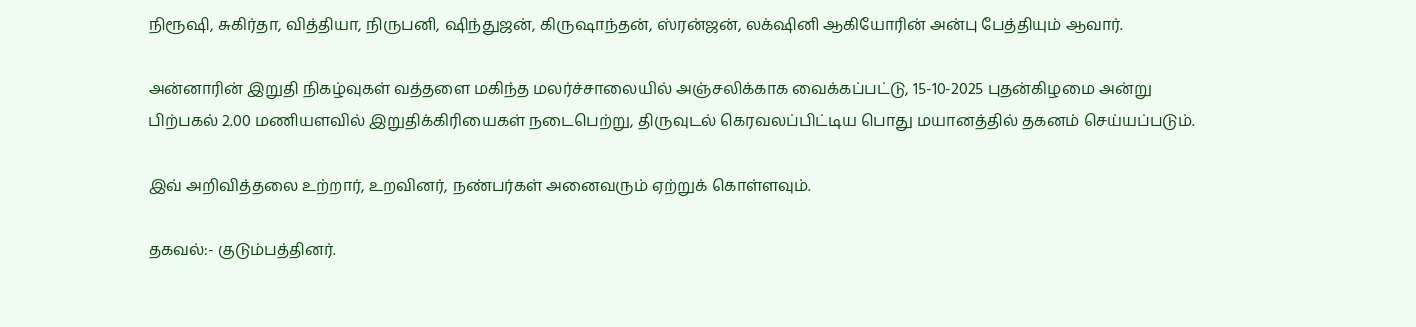நிரூஷி, சுகிர்தா, வித்தியா, நிருபனி, ஷிந்துஜன், கிருஷாந்தன், ஸ்ரன்ஜன், லக்‌ஷினி ஆகியோரின் அன்பு பேத்தியும் ஆவார்.

அன்னாரின் இறுதி நிகழ்வுகள் வத்தளை மகிந்த மலர்ச்சாலையில் அஞ்சலிக்காக வைக்கப்பட்டு, 15-10-2025 புதன்கிழமை அன்று பிற்பகல் 2.00 மணியளவில் இறுதிக்கிரியைகள் நடைபெற்று, திருவுடல் கெரவலப்பிட்டிய பொது மயானத்தில் தகனம் செய்யப்படும்.

இவ் அறிவித்தலை உற்றார், உறவினர், நண்பர்கள் அனைவரும் ஏற்றுக் கொள்ளவும்.

தகவல்:- குடும்பத்தினர்.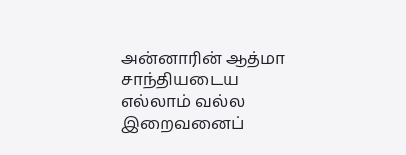அன்னாரின் ஆத்மா சாந்தியடைய எல்லாம் வல்ல இறைவனைப்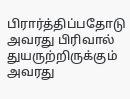பிரார்த்திப்பதோடு அவரது பிரிவால் துயருற்றிருக்கும் அவரது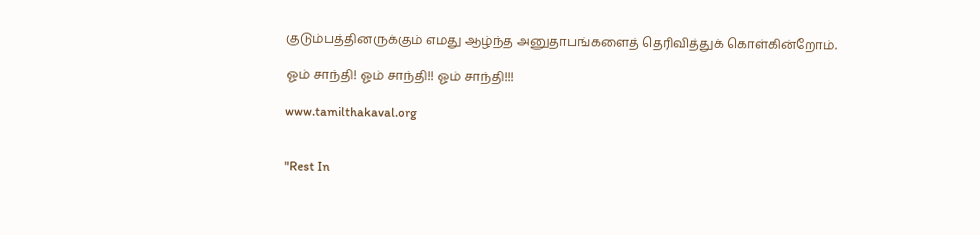குடும்பத்தினருக்கும் எமது ஆழ்ந்த அனுதாபங்களைத் தெரிவித்துக் கொள்கின்றோம்.

ஓம் சாந்தி! ஓம் சாந்தி!! ஓம் சாந்தி!!!

www.tamilthakaval.org


"Rest In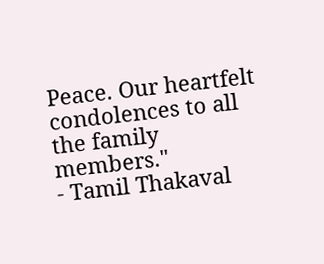Peace. Our heartfelt condolences to all the family members."
- Tamil Thakaval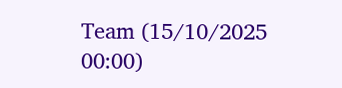Team (15/10/2025 00:00)